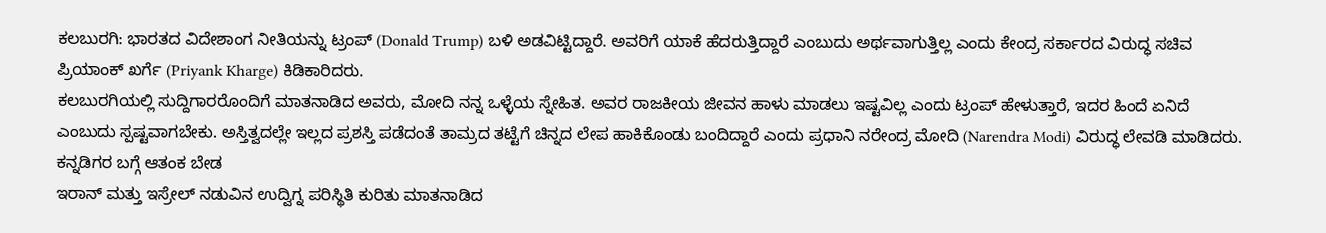ಕಲಬುರಗಿ: ಭಾರತದ ವಿದೇಶಾಂಗ ನೀತಿಯನ್ನು ಟ್ರಂಪ್ (Donald Trump) ಬಳಿ ಅಡವಿಟ್ಟಿದ್ದಾರೆ. ಅವರಿಗೆ ಯಾಕೆ ಹೆದರುತ್ತಿದ್ದಾರೆ ಎಂಬುದು ಅರ್ಥವಾಗುತ್ತಿಲ್ಲ ಎಂದು ಕೇಂದ್ರ ಸರ್ಕಾರದ ವಿರುದ್ಧ ಸಚಿವ ಪ್ರಿಯಾಂಕ್ ಖರ್ಗೆ (Priyank Kharge) ಕಿಡಿಕಾರಿದರು.
ಕಲಬುರಗಿಯಲ್ಲಿ ಸುದ್ದಿಗಾರರೊಂದಿಗೆ ಮಾತನಾಡಿದ ಅವರು, ಮೋದಿ ನನ್ನ ಒಳ್ಳೆಯ ಸ್ನೇಹಿತ. ಅವರ ರಾಜಕೀಯ ಜೀವನ ಹಾಳು ಮಾಡಲು ಇಷ್ಟವಿಲ್ಲ ಎಂದು ಟ್ರಂಪ್ ಹೇಳುತ್ತಾರೆ, ಇದರ ಹಿಂದೆ ಏನಿದೆ ಎಂಬುದು ಸ್ಪಷ್ಟವಾಗಬೇಕು. ಅಸ್ತಿತ್ವದಲ್ಲೇ ಇಲ್ಲದ ಪ್ರಶಸ್ತಿ ಪಡೆದಂತೆ ತಾಮ್ರದ ತಟ್ಟೆಗೆ ಚಿನ್ನದ ಲೇಪ ಹಾಕಿಕೊಂಡು ಬಂದಿದ್ದಾರೆ ಎಂದು ಪ್ರಧಾನಿ ನರೇಂದ್ರ ಮೋದಿ (Narendra Modi) ವಿರುದ್ಧ ಲೇವಡಿ ಮಾಡಿದರು.
ಕನ್ನಡಿಗರ ಬಗ್ಗೆ ಆತಂಕ ಬೇಡ
ಇರಾನ್ ಮತ್ತು ಇಸ್ರೇಲ್ ನಡುವಿನ ಉದ್ವಿಗ್ನ ಪರಿಸ್ಥಿತಿ ಕುರಿತು ಮಾತನಾಡಿದ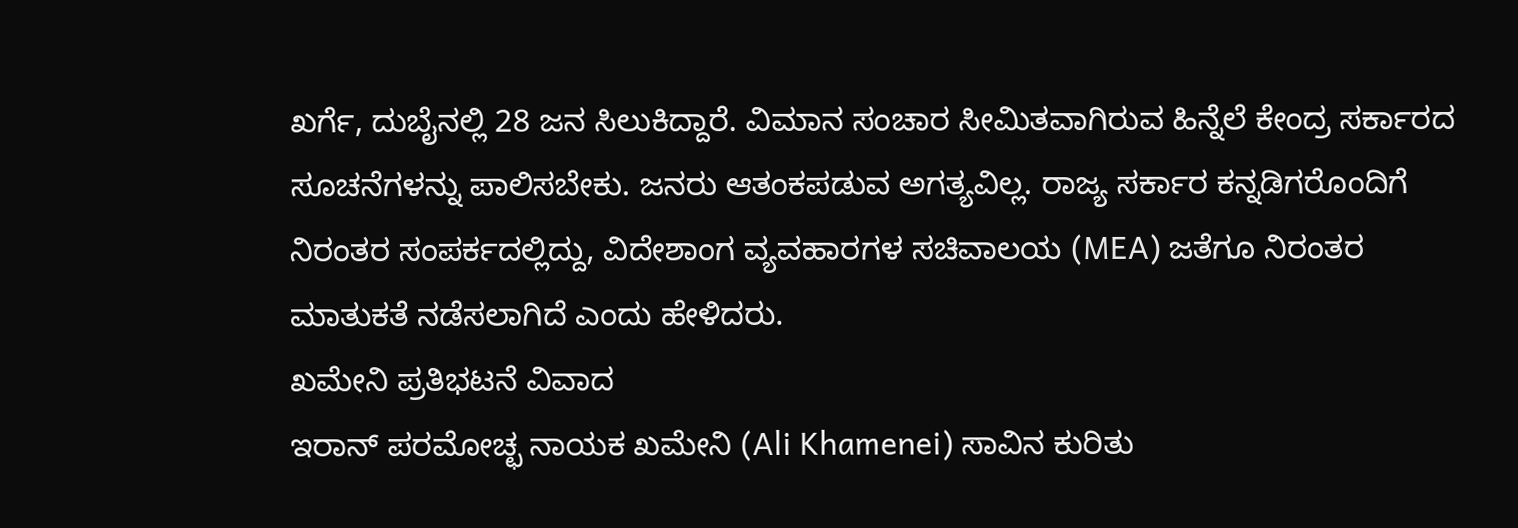ಖರ್ಗೆ, ದುಬೈನಲ್ಲಿ 28 ಜನ ಸಿಲುಕಿದ್ದಾರೆ. ವಿಮಾನ ಸಂಚಾರ ಸೀಮಿತವಾಗಿರುವ ಹಿನ್ನೆಲೆ ಕೇಂದ್ರ ಸರ್ಕಾರದ ಸೂಚನೆಗಳನ್ನು ಪಾಲಿಸಬೇಕು. ಜನರು ಆತಂಕಪಡುವ ಅಗತ್ಯವಿಲ್ಲ. ರಾಜ್ಯ ಸರ್ಕಾರ ಕನ್ನಡಿಗರೊಂದಿಗೆ ನಿರಂತರ ಸಂಪರ್ಕದಲ್ಲಿದ್ದು, ವಿದೇಶಾಂಗ ವ್ಯವಹಾರಗಳ ಸಚಿವಾಲಯ (MEA) ಜತೆಗೂ ನಿರಂತರ ಮಾತುಕತೆ ನಡೆಸಲಾಗಿದೆ ಎಂದು ಹೇಳಿದರು.
ಖಮೇನಿ ಪ್ರತಿಭಟನೆ ವಿವಾದ
ಇರಾನ್ ಪರಮೋಚ್ಛ ನಾಯಕ ಖಮೇನಿ (Ali Khamenei) ಸಾವಿನ ಕುರಿತು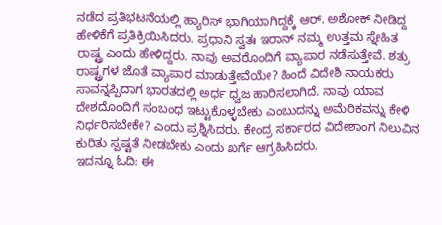ನಡೆದ ಪ್ರತಿಭಟನೆಯಲ್ಲಿ ಹ್ಯಾರಿಸ್ ಭಾಗಿಯಾಗಿದ್ದಕ್ಕೆ ಆರ್. ಅಶೋಕ್ ನೀಡಿದ್ದ ಹೇಳಿಕೆಗೆ ಪ್ರತಿಕ್ರಿಯಿಸಿದರು. ಪ್ರಧಾನಿ ಸ್ವತಃ ಇರಾನ್ ನಮ್ಮ ಉತ್ತಮ ಸ್ನೇಹಿತ ರಾಷ್ಟ್ರ ಎಂದು ಹೇಳಿದ್ದರು. ನಾವು ಅವರೊಂದಿಗೆ ವ್ಯಾಪಾರ ನಡೆಸುತ್ತೇವೆ. ಶತ್ರು ರಾಷ್ಟ್ರಗಳ ಜೊತೆ ವ್ಯಾಪಾರ ಮಾಡುತ್ತೇವೆಯೇ? ಹಿಂದೆ ವಿದೇಶಿ ನಾಯಕರು ಸಾವನ್ನಪ್ಪಿದಾಗ ಭಾರತದಲ್ಲಿ ಅರ್ಧ ಧ್ವಜ ಹಾರಿಸಲಾಗಿದೆ. ನಾವು ಯಾವ ದೇಶದೊಂದಿಗೆ ಸಂಬಂಧ ಇಟ್ಟುಕೊಳ್ಳಬೇಕು ಎಂಬುದನ್ನು ಅಮೆರಿಕವನ್ನು ಕೇಳಿ ನಿರ್ಧರಿಸಬೇಕೇ? ಎಂದು ಪ್ರಶ್ನಿಸಿದರು. ಕೇಂದ್ರ ಸರ್ಕಾರದ ವಿದೇಶಾಂಗ ನಿಲುವಿನ ಕುರಿತು ಸ್ಪಷ್ಟತೆ ನೀಡಬೇಕು ಎಂದು ಖರ್ಗೆ ಆಗ್ರಹಿಸಿದರು.
ಇದನ್ನೂ ಓದಿ: ಈ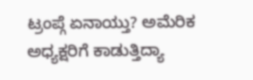ಟ್ರಂಪ್ಗೆ ಏನಾಯ್ತು? ಅಮೆರಿಕ ಅಧ್ಯಕ್ಷರಿಗೆ ಕಾಡುತ್ತಿದ್ಯಾ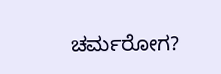ಚರ್ಮರೋಗ?